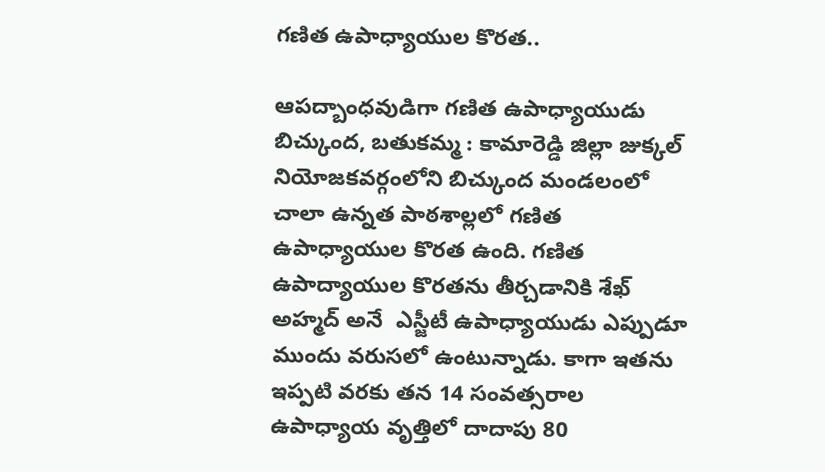గణిత ఉపాధ్యాయుల కొరత..

ఆపద్బాంధవుడిగా గణిత ఉపాధ్యాయుడు బిచ్కుంద, బతుకమ్మ : కామారెడ్డి జిల్లా జుక్కల్ నియోజకవర్గంలోని బిచ్కుంద మండలంలో చాలా ఉన్నత పాఠశాల్లలో గణిత ఉపాధ్యాయుల కొరత ఉంది. గణిత ఉపాద్యాయుల కొరతను తీర్చడానికి శేఖ్ అహ్మద్ అనే  ఎస్జీటీ ఉపాధ్యాయుడు ఎప్పుడూ ముందు వరుసలో ఉంటున్నాడు. కాగా ఇతను ఇప్పటి వరకు తన 14 సంవత్సరాల ఉపాధ్యాయ వృత్తిలో దాదాపు 80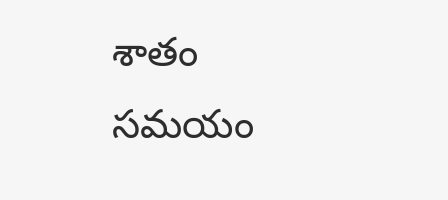శాతం సమయం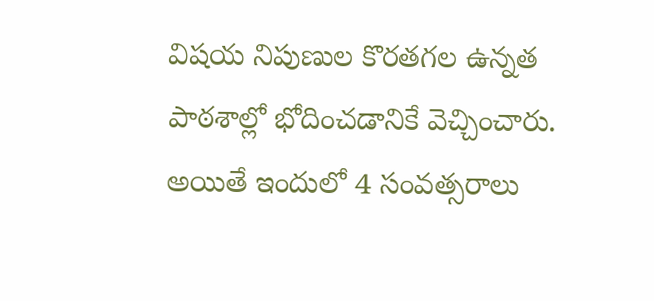విషయ నిపుణుల కొరతగల ఉన్నత పాఠశాల్లో భోదించడానికే వెచ్చించారు.  అయితే ఇందులో 4 సంవత్సరాలు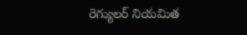రెగ్యులర్ నియమిత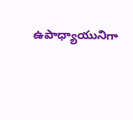ఉపాధ్యాయునిగా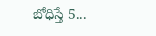బోధిస్తే 5...